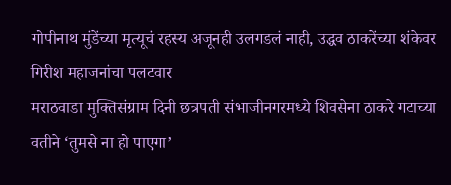गोपीनाथ मुंडेंच्या मृत्यूचं रहस्य अजूनही उलगडलं नाही, उद्धव ठाकरेंच्या शंकेवर गिरीश महाजनांचा पलटवार
मराठवाडा मुक्तिसंग्राम दिनी छत्रपती संभाजीनगरमध्ये शिवसेना ठाकरे गटाच्या वतीने ‘तुमसे ना हो पाएगा’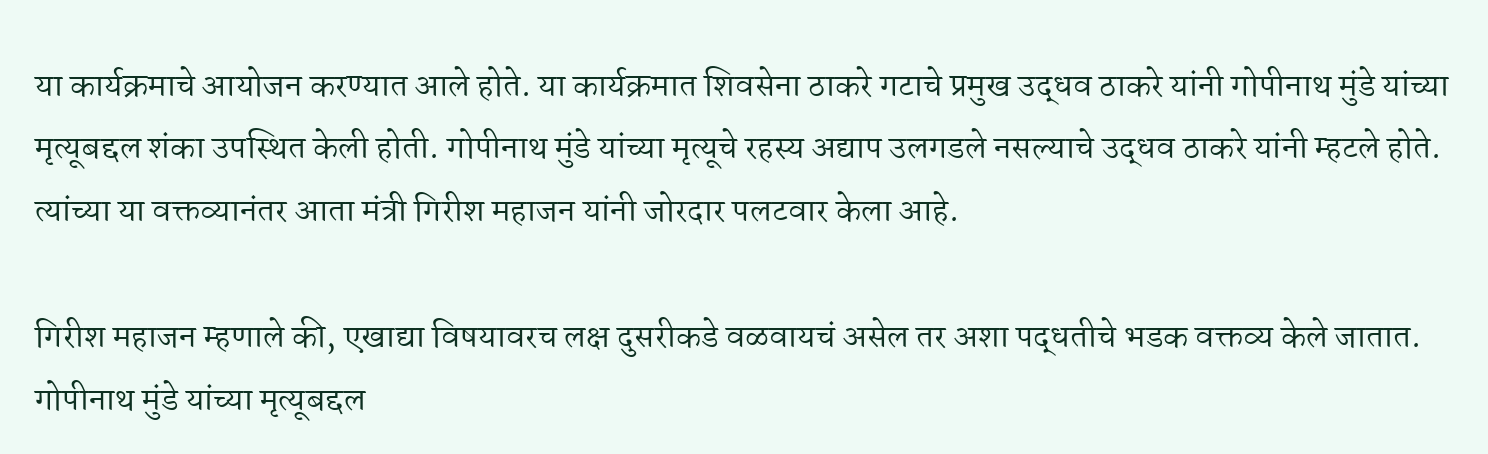या कार्यक्रमाचे आयोजन करण्यात आले होते. या कार्यक्रमात शिवसेना ठाकरे गटाचे प्रमुख उद्धव ठाकरे यांनी गोपीनाथ मुंडे यांच्या मृत्यूबद्दल शंका उपस्थित केली होती. गोपीनाथ मुंडे यांच्या मृत्यूचे रहस्य अद्याप उलगडले नसल्याचे उद्धव ठाकरे यांनी म्हटले होते. त्यांच्या या वक्तव्यानंतर आता मंत्री गिरीश महाजन यांनी जोरदार पलटवार केला आहे.

गिरीश महाजन म्हणाले की, एखाद्या विषयावरच लक्ष दुसरीकडे वळवायचं असेल तर अशा पद्धतीचे भडक वक्तव्य केले जातात. गोपीनाथ मुंडे यांच्या मृत्यूबद्दल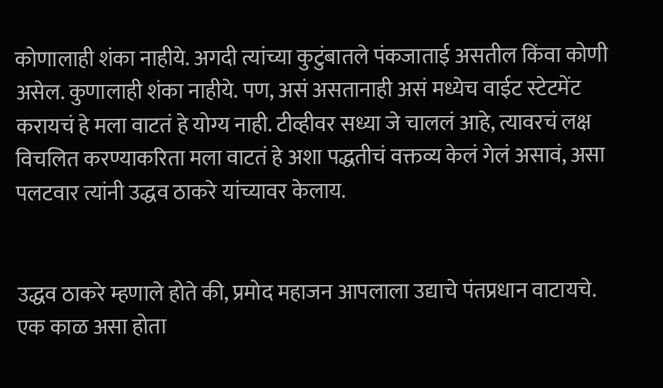कोणालाही शंका नाहीये. अगदी त्यांच्या कुटुंबातले पंकजाताई असतील किंवा कोणी असेल. कुणालाही शंका नाहीये. पण, असं असतानाही असं मध्येच वाईट स्टेटमेंट करायचं हे मला वाटतं हे योग्य नाही. टीव्हीवर सध्या जे चाललं आहे, त्यावरचं लक्ष विचलित करण्याकरिता मला वाटतं हे अशा पद्धतीचं वक्तव्य केलं गेलं असावं, असा पलटवार त्यांनी उद्धव ठाकरे यांच्यावर केलाय.


उद्धव ठाकरे म्हणाले होते की, प्रमोद महाजन आपलाला उद्याचे पंतप्रधान वाटायचे. एक काळ असा होता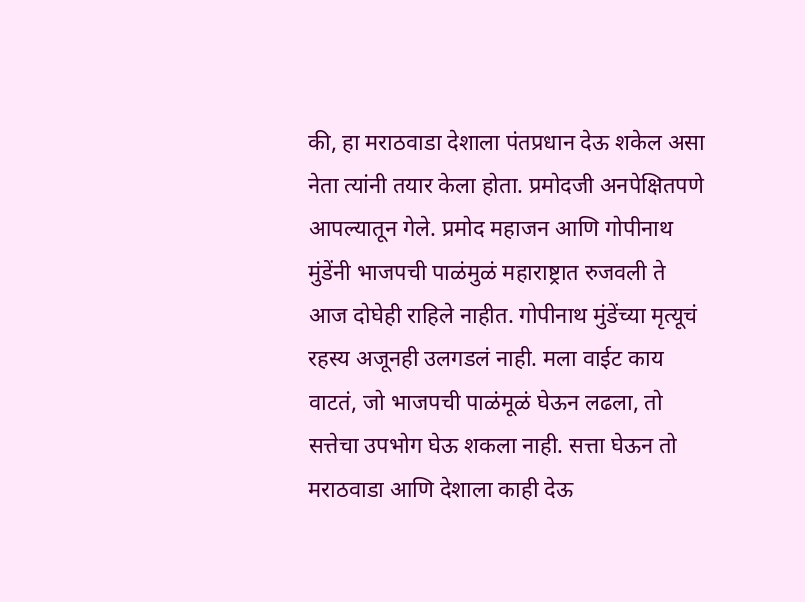की, हा मराठवाडा देशाला पंतप्रधान देऊ शकेल असा नेता त्यांनी तयार केला होता. प्रमोदजी अनपेक्षितपणे आपल्यातून गेले. प्रमोद महाजन आणि गोपीनाथ मुंडेंनी भाजपची पाळंमुळं महाराष्ट्रात रुजवली ते आज दोघेही राहिले नाहीत. गोपीनाथ मुंडेंच्या मृत्यूचं रहस्य अजूनही उलगडलं नाही. मला वाईट काय वाटतं, जो भाजपची पाळंमूळं घेऊन लढला, तो सत्तेचा उपभोग घेऊ शकला नाही. सत्ता घेऊन तो मराठवाडा आणि देशाला काही देऊ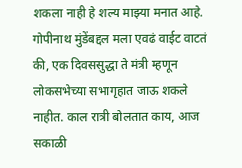शकला नाही हे शल्य माझ्या मनात आहे. गोपीनाथ मुंडेंबद्दल मला एवढं वाईट वाटतं की, एक दिवससुद्धा ते मंत्री म्हणून लोकसभेच्या सभागृहात जाऊ शकले नाहीत. काल रात्री बोलतात काय, आज सकाळी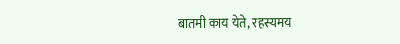बातमी काय येते, रहस्यमय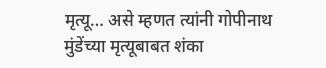मृत्यू… असे म्हणत त्यांनी गोपीनाथ मुंडेंच्या मृत्यूबाबत शंका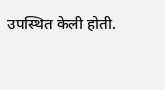उपस्थित केली होती.